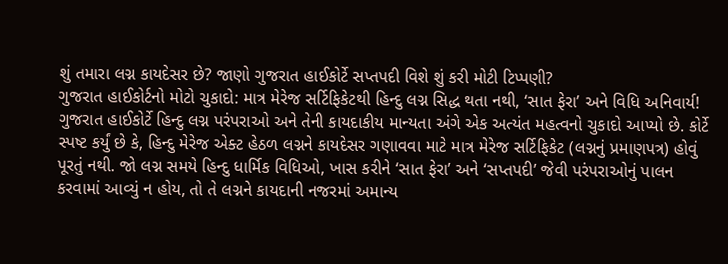શું તમારા લગ્ન કાયદેસર છે? જાણો ગુજરાત હાઈકોર્ટે સપ્તપદી વિશે શું કરી મોટી ટિપ્પણી?
ગુજરાત હાઈકોર્ટનો મોટો ચુકાદો: માત્ર મેરેજ સર્ટિફિકેટથી હિન્દુ લગ્ન સિદ્ધ થતા નથી, ‘સાત ફેરા’ અને વિધિ અનિવાર્ય! ગુજરાત હાઈકોર્ટે હિન્દુ લગ્ન પરંપરાઓ અને તેની કાયદાકીય માન્યતા અંગે એક અત્યંત મહત્વનો ચુકાદો આપ્યો છે. કોર્ટે સ્પષ્ટ કર્યું છે કે, હિન્દુ મેરેજ એક્ટ હેઠળ લગ્નને કાયદેસર ગણાવવા માટે માત્ર મેરેજ સર્ટિફિકેટ (લગ્નનું પ્રમાણપત્ર) હોવું પૂરતું નથી. જો લગ્ન સમયે હિન્દુ ધાર્મિક વિધિઓ, ખાસ કરીને ‘સાત ફેરા’ અને ‘સપ્તપદી’ જેવી પરંપરાઓનું પાલન કરવામાં આવ્યું ન હોય, તો તે લગ્નને કાયદાની નજરમાં અમાન્ય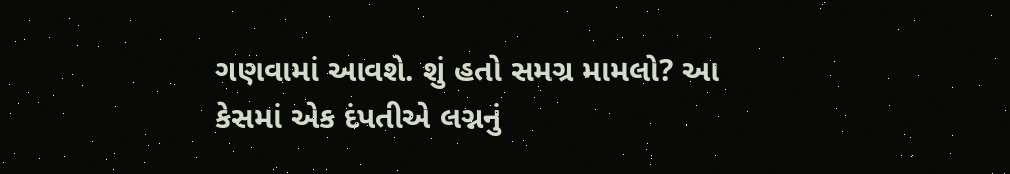ગણવામાં આવશે. શું હતો સમગ્ર મામલો? આ કેસમાં એક દંપતીએ લગ્નનું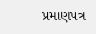પ્રમાણપત્ર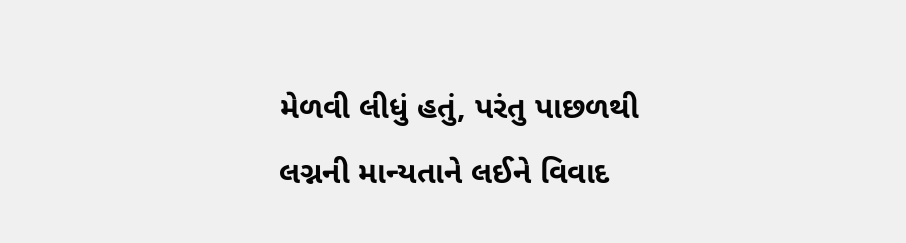મેળવી લીધું હતું, પરંતુ પાછળથી લગ્નની માન્યતાને લઈને વિવાદ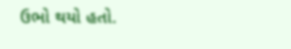ઉભો થયો હતો.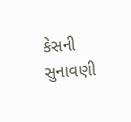કેસની સુનાવણી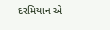દરમિયાન એ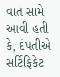વાત સામે આવી હતી કે, દંપતીએ સર્ટિફિકેટ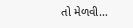તો મેળવી…